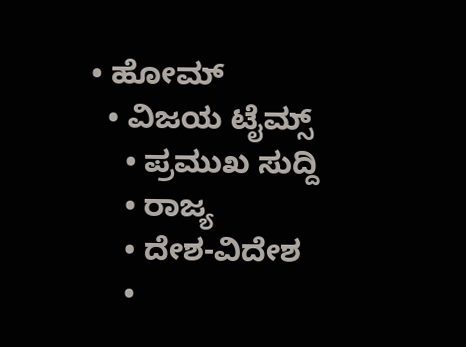• ಹೋಮ್
  • ವಿಜಯ ಟೈಮ್ಸ್‌
    • ಪ್ರಮುಖ ಸುದ್ದಿ
    • ರಾಜ್ಯ
    • ದೇಶ-ವಿದೇಶ
    •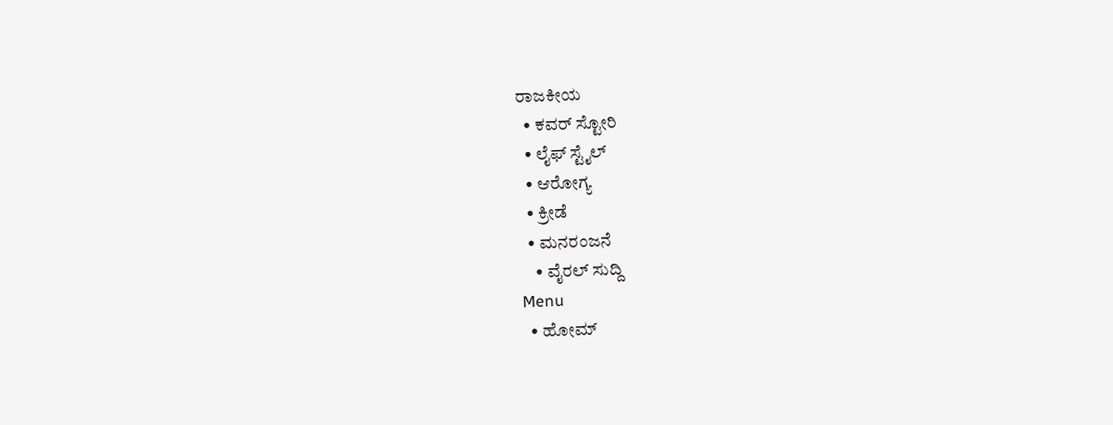ರಾಜಕೀಯ
  • ಕವರ್‌ ಸ್ಟೋರಿ
  • ಲೈಫ್ ಸ್ಟೈಲ್
  • ಆರೋಗ್ಯ
  • ಕ್ರೀಡೆ
  • ಮನರಂಜನೆ
    • ವೈರಲ್ ಸುದ್ದಿ
Menu
  • ಹೋಮ್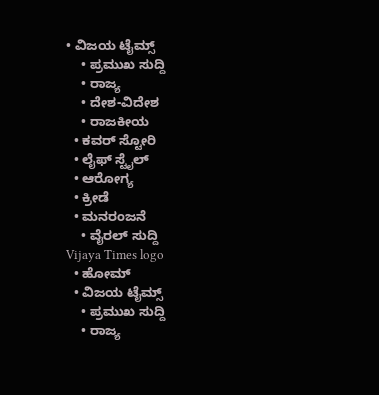• ವಿಜಯ ಟೈಮ್ಸ್‌
    • ಪ್ರಮುಖ ಸುದ್ದಿ
    • ರಾಜ್ಯ
    • ದೇಶ-ವಿದೇಶ
    • ರಾಜಕೀಯ
  • ಕವರ್‌ ಸ್ಟೋರಿ
  • ಲೈಫ್ ಸ್ಟೈಲ್
  • ಆರೋಗ್ಯ
  • ಕ್ರೀಡೆ
  • ಮನರಂಜನೆ
    • ವೈರಲ್ ಸುದ್ದಿ
Vijaya Times logo
  • ಹೋಮ್
  • ವಿಜಯ ಟೈಮ್ಸ್‌
    • ಪ್ರಮುಖ ಸುದ್ದಿ
    • ರಾಜ್ಯ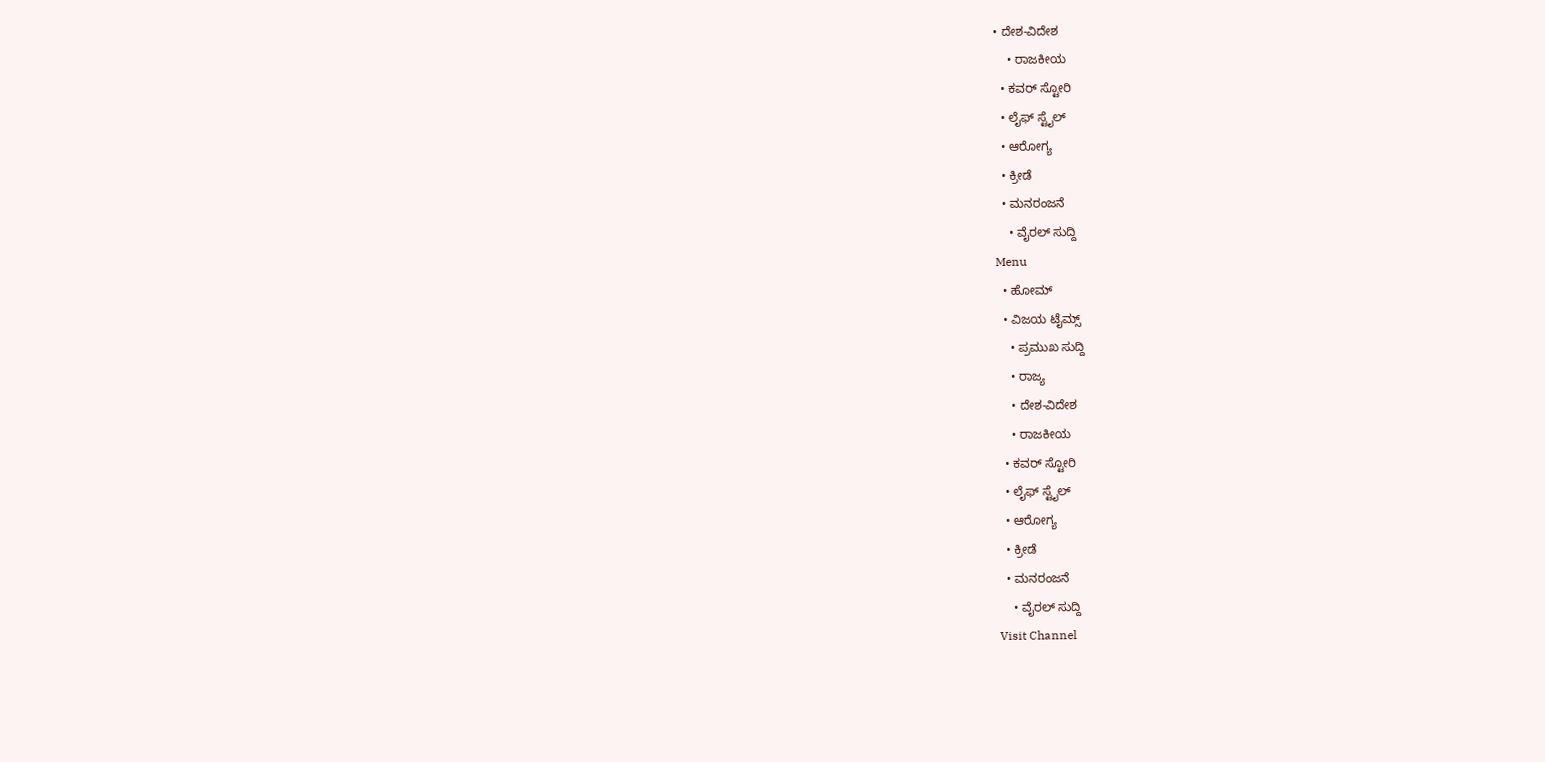• ದೇಶ-ವಿದೇಶ
    • ರಾಜಕೀಯ
  • ಕವರ್‌ ಸ್ಟೋರಿ
  • ಲೈಫ್ ಸ್ಟೈಲ್
  • ಆರೋಗ್ಯ
  • ಕ್ರೀಡೆ
  • ಮನರಂಜನೆ
    • ವೈರಲ್ ಸುದ್ದಿ
Menu
  • ಹೋಮ್
  • ವಿಜಯ ಟೈಮ್ಸ್‌
    • ಪ್ರಮುಖ ಸುದ್ದಿ
    • ರಾಜ್ಯ
    • ದೇಶ-ವಿದೇಶ
    • ರಾಜಕೀಯ
  • ಕವರ್‌ ಸ್ಟೋರಿ
  • ಲೈಫ್ ಸ್ಟೈಲ್
  • ಆರೋಗ್ಯ
  • ಕ್ರೀಡೆ
  • ಮನರಂಜನೆ
    • ವೈರಲ್ ಸುದ್ದಿ
Visit Channel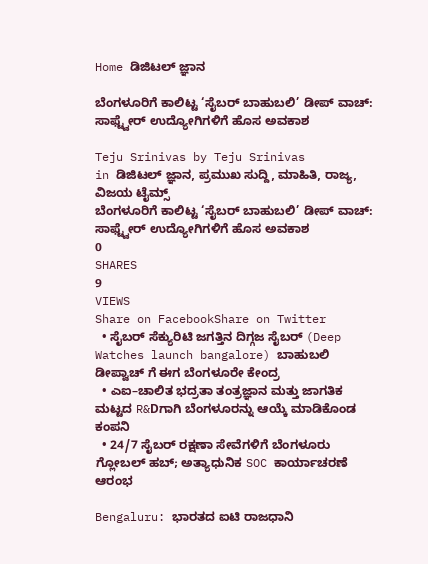Home ಡಿಜಿಟಲ್ ಜ್ಞಾನ

ಬೆಂಗಳೂರಿಗೆ ಕಾಲಿಟ್ಟ ‘ಸೈಬರ್ ಬಾಹುಬಲಿ’ ಡೀಪ್ ವಾಚ್: ಸಾಫ್ಟ್ವೇರ್ ಉದ್ಯೋಗಿಗಳಿಗೆ ಹೊಸ ಅವಕಾಶ

Teju Srinivas by Teju Srinivas
in ಡಿಜಿಟಲ್ ಜ್ಞಾನ, ಪ್ರಮುಖ ಸುದ್ದಿ, ಮಾಹಿತಿ, ರಾಜ್ಯ, ವಿಜಯ ಟೈಮ್ಸ್‌
ಬೆಂಗಳೂರಿಗೆ ಕಾಲಿಟ್ಟ ‘ಸೈಬರ್ ಬಾಹುಬಲಿ’ ಡೀಪ್ ವಾಚ್: ಸಾಫ್ಟ್ವೇರ್ ಉದ್ಯೋಗಿಗಳಿಗೆ ಹೊಸ ಅವಕಾಶ
0
SHARES
9
VIEWS
Share on FacebookShare on Twitter
  • ಸೈಬರ್ ಸೆಕ್ಯುರಿಟಿ ಜಗತ್ತಿನ ದಿಗ್ಗಜ ಸೈಬರ್ (Deep Watches launch bangalore) ಬಾಹುಬಲಿ ಡೀಪ್ವಾಚ್ ಗೆ ಈಗ ಬೆಂಗಳೂರೇ ಕೇಂದ್ರ
  • ಎಐ–ಚಾಲಿತ ಭದ್ರತಾ ತಂತ್ರಜ್ಞಾನ ಮತ್ತು ಜಾಗತಿಕ ಮಟ್ಟದ R&Dಗಾಗಿ ಬೆಂಗಳೂರನ್ನು ಆಯ್ಕೆ ಮಾಡಿಕೊಂಡ ಕಂಪನಿ
  • 24/7 ಸೈಬರ್ ರಕ್ಷಣಾ ಸೇವೆಗಳಿಗೆ ಬೆಂಗಳೂರು ಗ್ಲೋಬಲ್ ಹಬ್; ಅತ್ಯಾಧುನಿಕ SOC ಕಾರ್ಯಾಚರಣೆ ಆರಂಭ

Bengaluru: ಭಾರತದ ಐಟಿ ರಾಜಧಾನಿ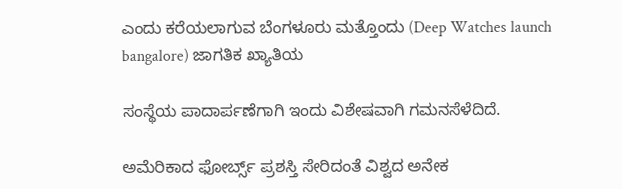ಎಂದು ಕರೆಯಲಾಗುವ ಬೆಂಗಳೂರು ಮತ್ತೊಂದು (Deep Watches launch bangalore) ಜಾಗತಿಕ ಖ್ಯಾತಿಯ

ಸಂಸ್ಥೆಯ ಪಾದಾರ್ಪಣೆಗಾಗಿ ಇಂದು ವಿಶೇಷವಾಗಿ ಗಮನಸೆಳೆದಿದೆ.

ಅಮೆರಿಕಾದ ಫೋರ್ಬ್ಸ್ ಪ್ರಶಸ್ತಿ ಸೇರಿದಂತೆ ವಿಶ್ವದ ಅನೇಕ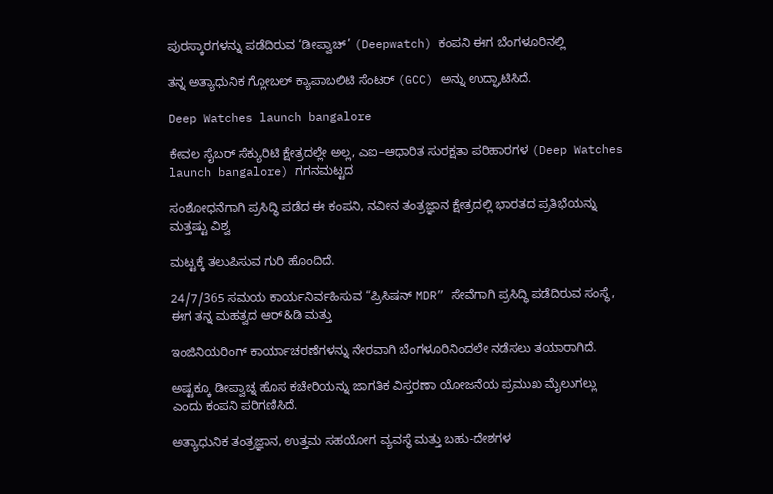ಪುರಸ್ಕಾರಗಳನ್ನು ಪಡೆದಿರುವ ‘ಡೀಪ್ವಾಚ್’ (Deepwatch) ಕಂಪನಿ ಈಗ ಬೆಂಗಳೂರಿನಲ್ಲಿ

ತನ್ನ ಅತ್ಯಾಧುನಿಕ ಗ್ಲೋಬಲ್ ಕ್ಯಾಪಾಬಲಿಟಿ ಸೆಂಟರ್ (GCC) ಅನ್ನು ಉದ್ಘಾಟಿಸಿದೆ.

Deep Watches launch bangalore

ಕೇವಲ ಸೈಬರ್ ಸೆಕ್ಯುರಿಟಿ ಕ್ಷೇತ್ರದಲ್ಲೇ ಅಲ್ಲ, ಎಐ–ಆಧಾರಿತ ಸುರಕ್ಷತಾ ಪರಿಹಾರಗಳ (Deep Watches launch bangalore) ಗಗನಮಟ್ಟದ

ಸಂಶೋಧನೆಗಾಗಿ ಪ್ರಸಿದ್ಧಿ ಪಡೆದ ಈ ಕಂಪನಿ, ನವೀನ ತಂತ್ರಜ್ಞಾನ ಕ್ಷೇತ್ರದಲ್ಲಿ ಭಾರತದ ಪ್ರತಿಭೆಯನ್ನು ಮತ್ತಷ್ಟು ವಿಶ್ವ

ಮಟ್ಟಕ್ಕೆ ತಲುಪಿಸುವ ಗುರಿ ಹೊಂದಿದೆ.

24/7/365 ಸಮಯ ಕಾರ್ಯನಿರ್ವಹಿಸುವ “ಪ್ರಿಸಿಷನ್ MDR” ಸೇವೆಗಾಗಿ ಪ್ರಸಿದ್ಧಿ ಪಡೆದಿರುವ ಸಂಸ್ಥೆ, ಈಗ ತನ್ನ ಮಹತ್ವದ ಆರ್&ಡಿ ಮತ್ತು

ಇಂಜಿನಿಯರಿಂಗ್ ಕಾರ್ಯಾಚರಣೆಗಳನ್ನು ನೇರವಾಗಿ ಬೆಂಗಳೂರಿನಿಂದಲೇ ನಡೆಸಲು ತಯಾರಾಗಿದೆ.

ಅಷ್ಟಕ್ಕೂ ಡೀಪ್ವಾಚ್ನ ಹೊಸ ಕಚೇರಿಯನ್ನು ಜಾಗತಿಕ ವಿಸ್ತರಣಾ ಯೋಜನೆಯ ಪ್ರಮುಖ ಮೈಲುಗಲ್ಲು ಎಂದು ಕಂಪನಿ ಪರಿಗಣಿಸಿದೆ.

ಅತ್ಯಾಧುನಿಕ ತಂತ್ರಜ್ಞಾನ, ಉತ್ತಮ ಸಹಯೋಗ ವ್ಯವಸ್ಥೆ ಮತ್ತು ಬಹು-ದೇಶಗಳ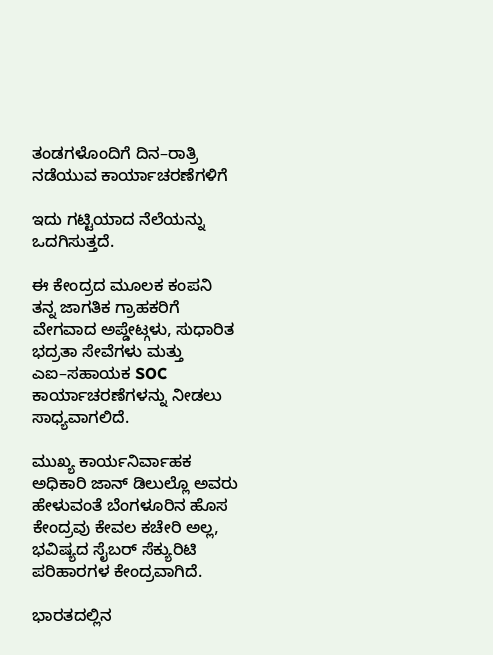ತಂಡಗಳೊಂದಿಗೆ ದಿನ–ರಾತ್ರಿ ನಡೆಯುವ ಕಾರ್ಯಾಚರಣೆಗಳಿಗೆ

ಇದು ಗಟ್ಟಿಯಾದ ನೆಲೆಯನ್ನು ಒದಗಿಸುತ್ತದೆ.

ಈ ಕೇಂದ್ರದ ಮೂಲಕ ಕಂಪನಿ ತನ್ನ ಜಾಗತಿಕ ಗ್ರಾಹಕರಿಗೆ ವೇಗವಾದ ಅಪ್ಡೇಟ್ಗಳು, ಸುಧಾರಿತ ಭದ್ರತಾ ಸೇವೆಗಳು ಮತ್ತು ಎಐ–ಸಹಾಯಕ SOC ಕಾರ್ಯಾಚರಣೆಗಳನ್ನು ನೀಡಲು ಸಾಧ್ಯವಾಗಲಿದೆ.

ಮುಖ್ಯ ಕಾರ್ಯನಿರ್ವಾಹಕ ಅಧಿಕಾರಿ ಜಾನ್ ಡಿಲುಲ್ಲೊ ಅವರು ಹೇಳುವಂತೆ ಬೆಂಗಳೂರಿನ ಹೊಸ ಕೇಂದ್ರವು ಕೇವಲ ಕಚೇರಿ ಅಲ್ಲ, ಭವಿಷ್ಯದ ಸೈಬರ್ ಸೆಕ್ಯುರಿಟಿ ಪರಿಹಾರಗಳ ಕೇಂದ್ರವಾಗಿದೆ.

ಭಾರತದಲ್ಲಿನ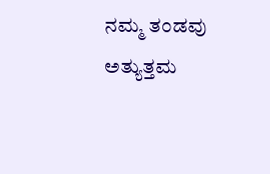ನಮ್ಮ ತಂಡವು ಅತ್ಯುತ್ತಮ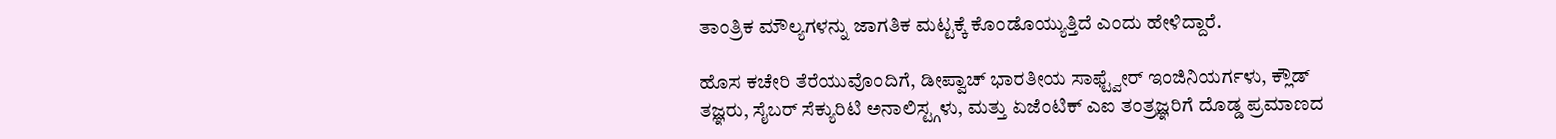ತಾಂತ್ರಿಕ ಮೌಲ್ಯಗಳನ್ನು ಜಾಗತಿಕ ಮಟ್ಟಕ್ಕೆ ಕೊಂಡೊಯ್ಯುತ್ತಿದೆ ಎಂದು ಹೇಳಿದ್ದಾರೆ.

ಹೊಸ ಕಚೇರಿ ತೆರೆಯುವೊಂದಿಗೆ, ಡೀಪ್ವಾಚ್ ಭಾರತೀಯ ಸಾಫ್ಟ್ವೇರ್ ಇಂಜಿನಿಯರ್ಗಳು, ಕ್ಲೌಡ್ ತಜ್ಞರು, ಸೈಬರ್ ಸೆಕ್ಯುರಿಟಿ ಅನಾಲಿಸ್ಟ್ಗಳು, ಮತ್ತು ಏಜೆಂಟಿಕ್ ಎಐ ತಂತ್ರಜ್ಞರಿಗೆ ದೊಡ್ಡ ಪ್ರಮಾಣದ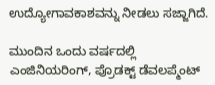ಉದ್ಯೋಗಾವಕಾಶವನ್ನು ನೀಡಲು ಸಜ್ಜಾಗಿದೆ.

ಮುಂದಿನ ಒಂದು ವರ್ಷದಲ್ಲಿ ಎಂಜಿನಿಯರಿಂಗ್, ಪ್ರೊಡಕ್ಟ್ ಡೆವಲಪ್ಮೆಂಟ್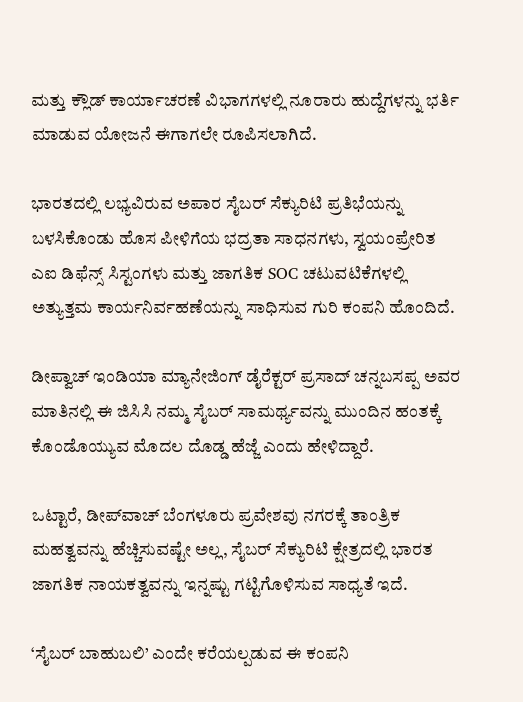ಮತ್ತು ಕ್ಲೌಡ್ ಕಾರ್ಯಾಚರಣೆ ವಿಭಾಗಗಳಲ್ಲಿ ನೂರಾರು ಹುದ್ದೆಗಳನ್ನು ಭರ್ತಿ ಮಾಡುವ ಯೋಜನೆ ಈಗಾಗಲೇ ರೂಪಿಸಲಾಗಿದೆ.

ಭಾರತದಲ್ಲಿ ಲಭ್ಯವಿರುವ ಅಪಾರ ಸೈಬರ್ ಸೆಕ್ಯುರಿಟಿ ಪ್ರತಿಭೆಯನ್ನು ಬಳಸಿಕೊಂಡು ಹೊಸ ಪೀಳಿಗೆಯ ಭದ್ರತಾ ಸಾಧನಗಳು, ಸ್ವಯಂಪ್ರೇರಿತ ಎಐ ಡಿಫೆನ್ಸ್ ಸಿಸ್ಟಂಗಳು ಮತ್ತು ಜಾಗತಿಕ SOC ಚಟುವಟಿಕೆಗಳಲ್ಲಿ ಅತ್ಯುತ್ತಮ ಕಾರ್ಯನಿರ್ವಹಣೆಯನ್ನು ಸಾಧಿಸುವ ಗುರಿ ಕಂಪನಿ ಹೊಂದಿದೆ.

ಡೀಪ್ವಾಚ್ ಇಂಡಿಯಾ ಮ್ಯಾನೇಜಿಂಗ್ ಡೈರೆಕ್ಟರ್ ಪ್ರಸಾದ್ ಚನ್ನಬಸಪ್ಪ ಅವರ ಮಾತಿನಲ್ಲಿ ಈ ಜಿಸಿಸಿ ನಮ್ಮ ಸೈಬರ್ ಸಾಮರ್ಥ್ಯವನ್ನು ಮುಂದಿನ ಹಂತಕ್ಕೆ ಕೊಂಡೊಯ್ಯುವ ಮೊದಲ ದೊಡ್ಡ ಹೆಜ್ಜೆ ಎಂದು ಹೇಳಿದ್ದಾರೆ.

ಒಟ್ಟಾರೆ, ಡೀಪ್‌ವಾಚ್ ಬೆಂಗಳೂರು ಪ್ರವೇಶವು ನಗರಕ್ಕೆ ತಾಂತ್ರಿಕ ಮಹತ್ವವನ್ನು ಹೆಚ್ಚಿಸುವಷ್ಟೇ ಅಲ್ಲ, ಸೈಬರ್ ಸೆಕ್ಯುರಿಟಿ ಕ್ಷೇತ್ರದಲ್ಲಿ ಭಾರತ ಜಾಗತಿಕ ನಾಯಕತ್ವವನ್ನು ಇನ್ನಷ್ಟು ಗಟ್ಟಿಗೊಳಿಸುವ ಸಾಧ್ಯತೆ ಇದೆ.

‘ಸೈಬರ್ ಬಾಹುಬಲಿ’ ಎಂದೇ ಕರೆಯಲ್ಪಡುವ ಈ ಕಂಪನಿ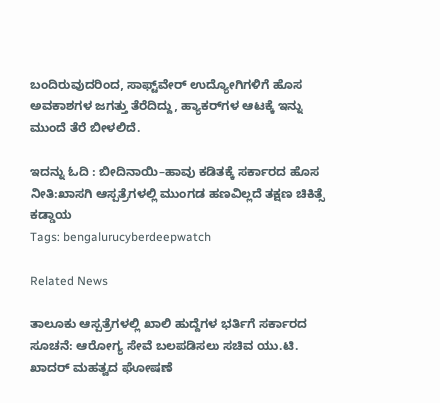ಬಂದಿರುವುದರಿಂದ, ಸಾಫ್ಟ್‌ವೇರ್ ಉದ್ಯೋಗಿಗಳಿಗೆ ಹೊಸ ಅವಕಾಶಗಳ ಜಗತ್ತು ತೆರೆದಿದ್ದು, ಹ್ಯಾಕರ್‌ಗಳ ಆಟಕ್ಕೆ ಇನ್ನು ಮುಂದೆ ತೆರೆ ಬೀಳಲಿದೆ.

ಇದನ್ನು ಓದಿ : ಬೀದಿನಾಯಿ–ಹಾವು ಕಡಿತಕ್ಕೆ ಸರ್ಕಾರದ ಹೊಸ ನೀತಿ:ಖಾಸಗಿ ಆಸ್ಪತ್ರೆಗಳಲ್ಲಿ ಮುಂಗಡ ಹಣವಿಲ್ಲದೆ ತಕ್ಷಣ ಚಿಕಿತ್ಸೆ ಕಡ್ಡಾಯ
Tags: bengalurucyberdeepwatch

Related News

ತಾಲೂಕು ಆಸ್ಪತ್ರೆಗಳಲ್ಲಿ ಖಾಲಿ ಹುದ್ದೆಗಳ ಭರ್ತಿಗೆ ಸರ್ಕಾರದ ಸೂಚನೆ: ಆರೋಗ್ಯ ಸೇವೆ ಬಲಪಡಿಸಲು ಸಚಿವ ಯು.ಟಿ. ಖಾದರ್ ಮಹತ್ವದ ಘೋಷಣೆ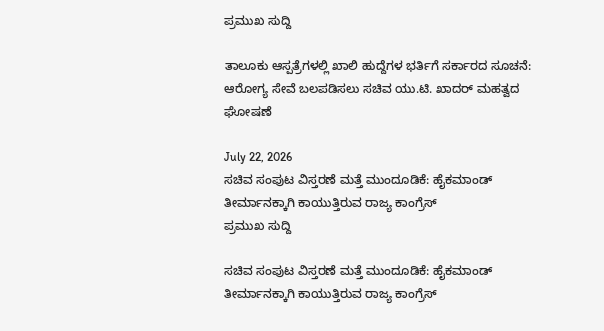ಪ್ರಮುಖ ಸುದ್ದಿ

ತಾಲೂಕು ಆಸ್ಪತ್ರೆಗಳಲ್ಲಿ ಖಾಲಿ ಹುದ್ದೆಗಳ ಭರ್ತಿಗೆ ಸರ್ಕಾರದ ಸೂಚನೆ: ಆರೋಗ್ಯ ಸೇವೆ ಬಲಪಡಿಸಲು ಸಚಿವ ಯು.ಟಿ. ಖಾದರ್ ಮಹತ್ವದ ಘೋಷಣೆ

July 22, 2026
ಸಚಿವ ಸಂಪುಟ ವಿಸ್ತರಣೆ ಮತ್ತೆ ಮುಂದೂಡಿಕೆ: ಹೈಕಮಾಂಡ್ ತೀರ್ಮಾನಕ್ಕಾಗಿ ಕಾಯುತ್ತಿರುವ ರಾಜ್ಯ ಕಾಂಗ್ರೆಸ್
ಪ್ರಮುಖ ಸುದ್ದಿ

ಸಚಿವ ಸಂಪುಟ ವಿಸ್ತರಣೆ ಮತ್ತೆ ಮುಂದೂಡಿಕೆ: ಹೈಕಮಾಂಡ್ ತೀರ್ಮಾನಕ್ಕಾಗಿ ಕಾಯುತ್ತಿರುವ ರಾಜ್ಯ ಕಾಂಗ್ರೆಸ್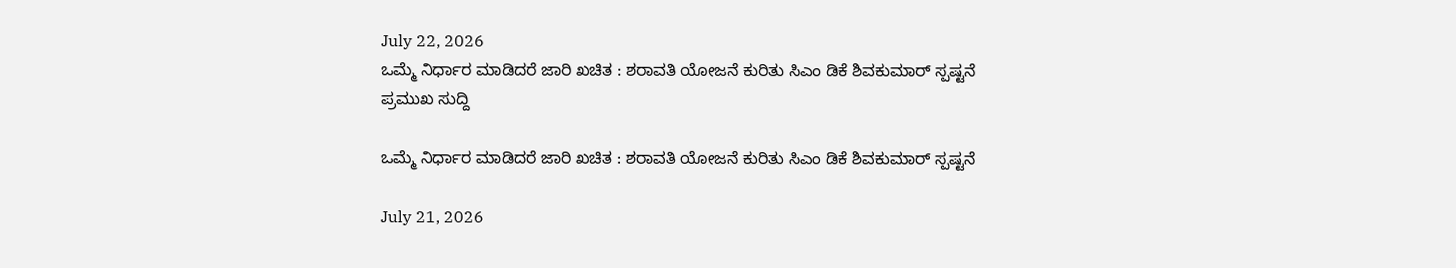July 22, 2026
ಒಮ್ಮೆ ನಿರ್ಧಾರ ಮಾಡಿದರೆ ಜಾರಿ ಖಚಿತ : ಶರಾವತಿ ಯೋಜನೆ ಕುರಿತು ಸಿಎಂ ಡಿಕೆ ಶಿವಕುಮಾರ್ ಸ್ಪಷ್ಟನೆ
ಪ್ರಮುಖ ಸುದ್ದಿ

ಒಮ್ಮೆ ನಿರ್ಧಾರ ಮಾಡಿದರೆ ಜಾರಿ ಖಚಿತ : ಶರಾವತಿ ಯೋಜನೆ ಕುರಿತು ಸಿಎಂ ಡಿಕೆ ಶಿವಕುಮಾರ್ ಸ್ಪಷ್ಟನೆ

July 21, 2026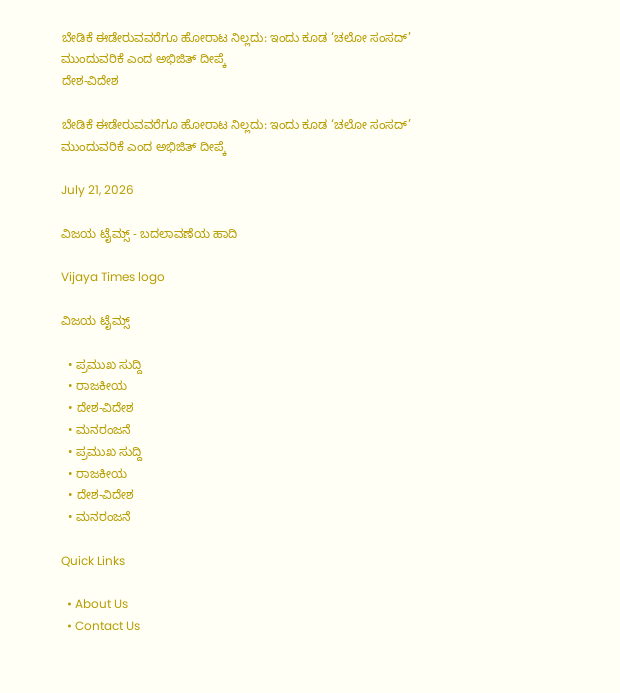ಬೇಡಿಕೆ ಈಡೇರುವವರೆಗೂ ಹೋರಾಟ ನಿಲ್ಲದು: ಇಂದು ಕೂಡ ‘ಚಲೋ ಸಂಸದ್’ ಮುಂದುವರಿಕೆ ಎಂದ ಅಭಿಜಿತ್ ದೀಪ್ಕೆ
ದೇಶ-ವಿದೇಶ

ಬೇಡಿಕೆ ಈಡೇರುವವರೆಗೂ ಹೋರಾಟ ನಿಲ್ಲದು: ಇಂದು ಕೂಡ ‘ಚಲೋ ಸಂಸದ್’ ಮುಂದುವರಿಕೆ ಎಂದ ಅಭಿಜಿತ್ ದೀಪ್ಕೆ

July 21, 2026

ವಿಜಯ ಟೈಮ್ಸ್‌ - ಬದಲಾವಣೆಯ ಹಾದಿ

Vijaya Times logo

ವಿಜಯ ಟೈಮ್ಸ್‌

  • ಪ್ರಮುಖ ಸುದ್ದಿ
  • ರಾಜಕೀಯ
  • ದೇಶ-ವಿದೇಶ
  • ಮನರಂಜನೆ
  • ಪ್ರಮುಖ ಸುದ್ದಿ
  • ರಾಜಕೀಯ
  • ದೇಶ-ವಿದೇಶ
  • ಮನರಂಜನೆ

Quick Links

  • About Us
  • Contact Us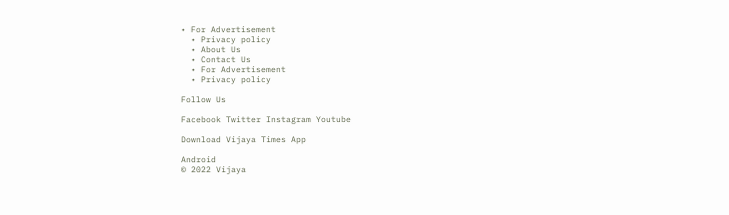• For Advertisement
  • Privacy policy
  • About Us
  • Contact Us
  • For Advertisement
  • Privacy policy

Follow Us

Facebook Twitter Instagram Youtube

Download Vijaya Times App

Android
© 2022 Vijaya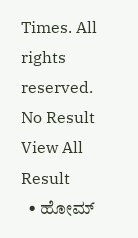Times. All rights reserved.
No Result
View All Result
  • ಹೋಮ್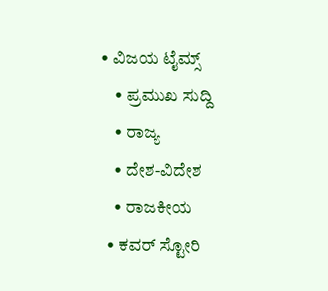• ವಿಜಯ ಟೈಮ್ಸ್‌
    • ಪ್ರಮುಖ ಸುದ್ದಿ
    • ರಾಜ್ಯ
    • ದೇಶ-ವಿದೇಶ
    • ರಾಜಕೀಯ
  • ಕವರ್‌ ಸ್ಟೋರಿ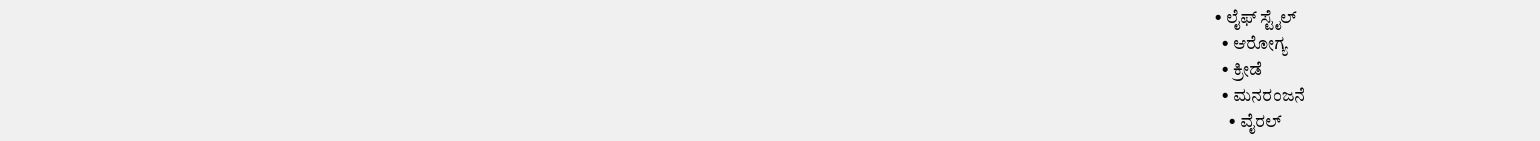• ಲೈಫ್ ಸ್ಟೈಲ್
  • ಆರೋಗ್ಯ
  • ಕ್ರೀಡೆ
  • ಮನರಂಜನೆ
    • ವೈರಲ್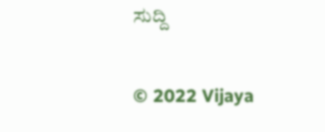ಸುದ್ದಿ

© 2022 Vijaya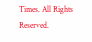Times. All Rights Reserved.